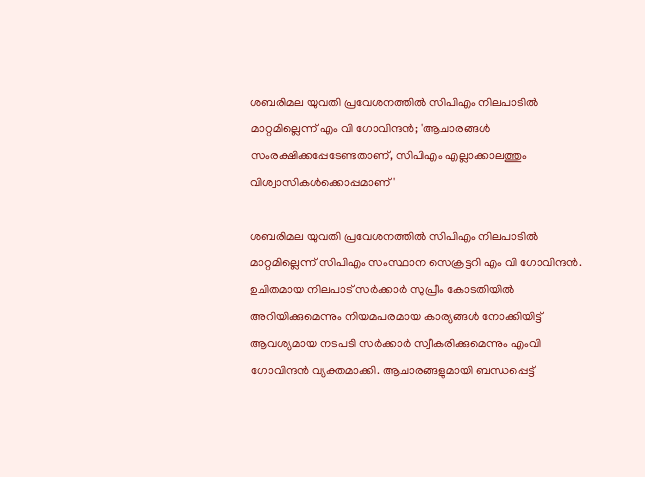ശബരിമല യുവതി പ്രവേശനത്തില്‍ സിപിഎം നിലപാടില്‍ മാറ്റമില്ലെന്ന് എം വി ഗോവിന്ദന്‍; 'ആചാരങ്ങള്‍ സംരക്ഷിക്കപ്പേടേണ്ടതാണ്, സിപിഎം എല്ലാക്കാലത്തും വിശ്വാസികള്‍ക്കൊപ്പമാണ്'

ശബരിമല യുവതി പ്രവേശനത്തില്‍ സിപിഎം നിലപാടില്‍ മാറ്റമില്ലെന്ന് സിപിഎം സംസ്ഥാന സെക്രട്ടറി എം വി ഗോവിന്ദന്‍. ഉചിതമായ നിലപാട് സര്‍ക്കാര്‍ സുപ്രീം കോടതിയില്‍ അറിയിക്കുമെന്നും നിയമപരമായ കാര്യങ്ങള്‍ നോക്കിയിട്ട് ആവശ്യമായ നടപടി സര്‍ക്കാര്‍ സ്വീകരിക്കുമെന്നും എംവി ഗോവിന്ദന്‍ വ്യക്തമാക്കി. ആചാരങ്ങളുമായി ബന്ധപ്പെട്ട്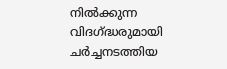നില്‍ക്കുന്ന വിദഗ്ദ്ധരുമായി ചര്‍ച്ചനടത്തിയ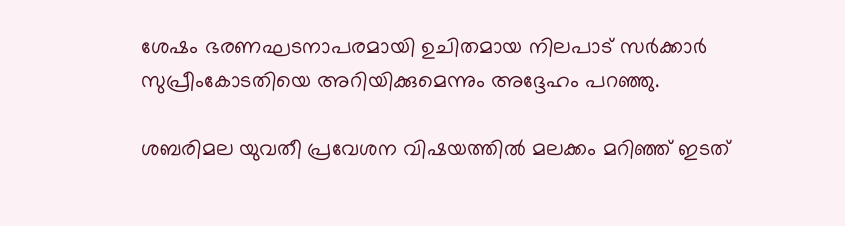ശേഷം ഭരണഘടനാപരമായി ഉചിതമായ നിലപാട് സര്‍ക്കാര്‍ സുപ്രീംകോടതിയെ അറിയിക്കുമെന്നും അദ്ദേഹം പറഞ്ഞു.

ശബരിമല യുവതീ പ്രവേശന വിഷയത്തില്‍ മലക്കം മറിഞ്ഞ് ഇടത്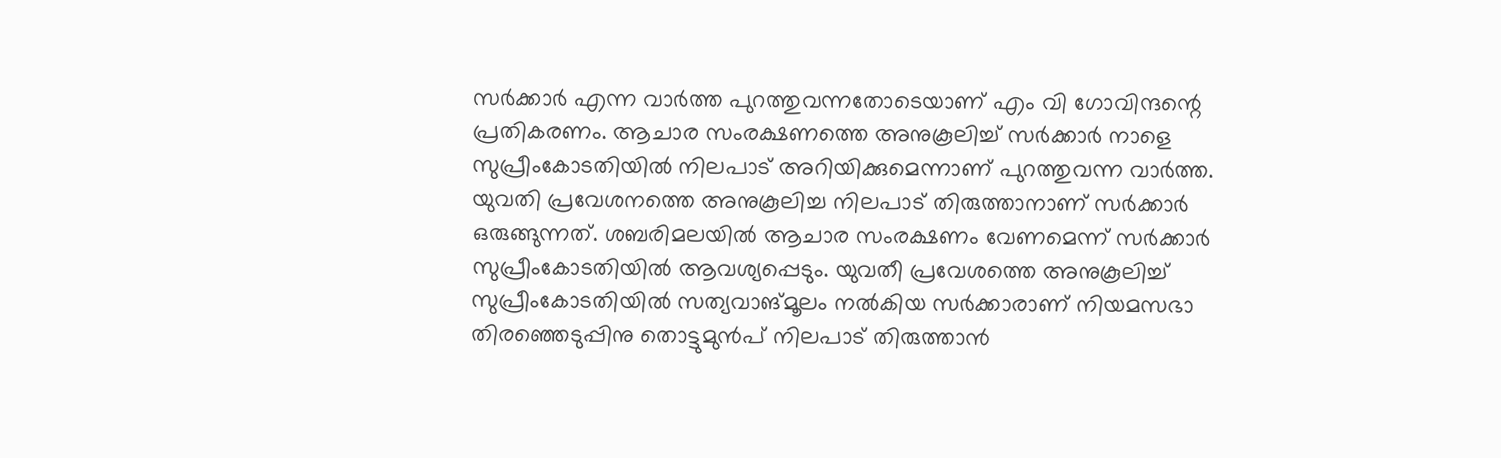സര്‍ക്കാര്‍ എന്ന വാര്‍ത്ത പുറത്തുവന്നതോടെയാണ് എം വി ഗോവിന്ദന്റെ പ്രതികരണം. ആചാര സംരക്ഷണത്തെ അനുകൂലിച്ച് സര്‍ക്കാര്‍ നാളെ സുപ്രീംകോടതിയില്‍ നിലപാട് അറിയിക്കുമെന്നാണ് പുറത്തുവന്ന വാര്‍ത്ത. യുവതി പ്രവേശനത്തെ അനുകൂലിച്ച നിലപാട് തിരുത്താനാണ് സര്‍ക്കാര്‍ ഒരുങ്ങുന്നത്. ശബരിമലയില്‍ ആചാര സംരക്ഷണം വേണമെന്ന് സര്‍ക്കാര്‍ സുപ്രീംകോടതിയില്‍ ആവശ്യപ്പെടും. യുവതീ പ്രവേശത്തെ അനുകൂലിച്ച് സുപ്രീംകോടതിയില്‍ സത്യവാങ്മൂലം നല്‍കിയ സര്‍ക്കാരാണ് നിയമസഭാ തിരഞ്ഞെടുപ്പിനു തൊട്ടുമുന്‍പ് നിലപാട് തിരുത്താന്‍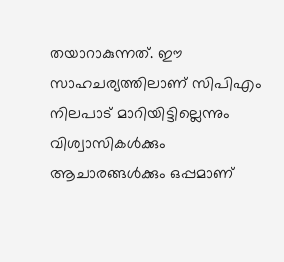തയാറാകുന്നത്. ഈ സാഹചര്യത്തിലാണ് സിപിഎം നിലപാട് മാറിയിട്ടില്ലെന്നും വിശ്വാസികള്‍ക്കും ആചാരങ്ങള്‍ക്കും ഒപ്പമാണ്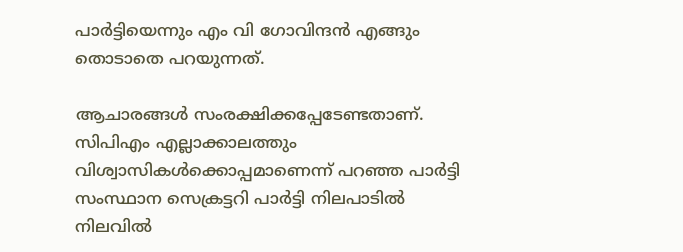പാര്‍ട്ടിയെന്നും എം വി ഗോവിന്ദന്‍ എങ്ങും തൊടാതെ പറയുന്നത്.

ആചാരങ്ങള്‍ സംരക്ഷിക്കപ്പേടേണ്ടതാണ്. സിപിഎം എല്ലാക്കാലത്തും വിശ്വാസികള്‍ക്കൊപ്പമാണെന്ന് പറഞ്ഞ പാര്‍ട്ടി സംസ്ഥാന സെക്രട്ടറി പാര്‍ട്ടി നിലപാടില്‍ നിലവില്‍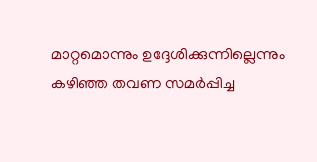മാറ്റമൊന്നും ഉദ്ദേശിക്കുന്നില്ലെന്നും കഴിഞ്ഞ തവണ സമര്‍പ്പിച്ച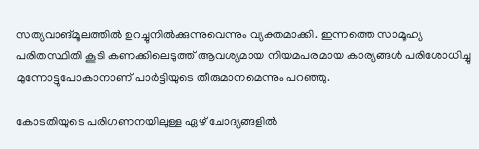സത്യവാങ്മൂലത്തില്‍ ഉറച്ചുനില്‍ക്കുന്നുവെന്നും വ്യക്തമാക്കി. ഇന്നത്തെ സാമൂഹ്യ പരിതസ്ഥിതി കൂടി കണക്കിലെടുത്ത് ആവശ്യമായ നിയമപരമായ കാര്യങ്ങള്‍ പരിശോധിച്ചു മുന്നോട്ടുപോകാനാണ് പാര്‍ട്ടിയുടെ തീരുമാനമെന്നും പറഞ്ഞു.

കോടതിയുടെ പരിഗണനയിലുള്ള ഏഴ് ചോദ്യങ്ങളില്‍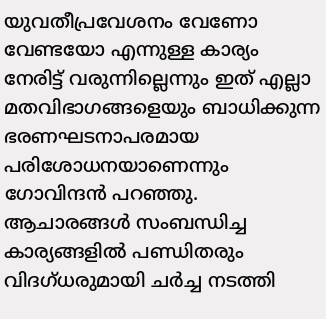യുവതീപ്രവേശനം വേണോ വേണ്ടയോ എന്നുള്ള കാര്യം നേരിട്ട് വരുന്നില്ലെന്നും ഇത് എല്ലാ മതവിഭാഗങ്ങളെയും ബാധിക്കുന്ന ഭരണഘടനാപരമായ പരിശോധനയാണെന്നും ഗോവിന്ദന്‍ പറഞ്ഞു. ആചാരങ്ങള്‍ സംബന്ധിച്ച കാര്യങ്ങളില്‍ പണ്ഡിതരും വിദഗ്ധരുമായി ചര്‍ച്ച നടത്തി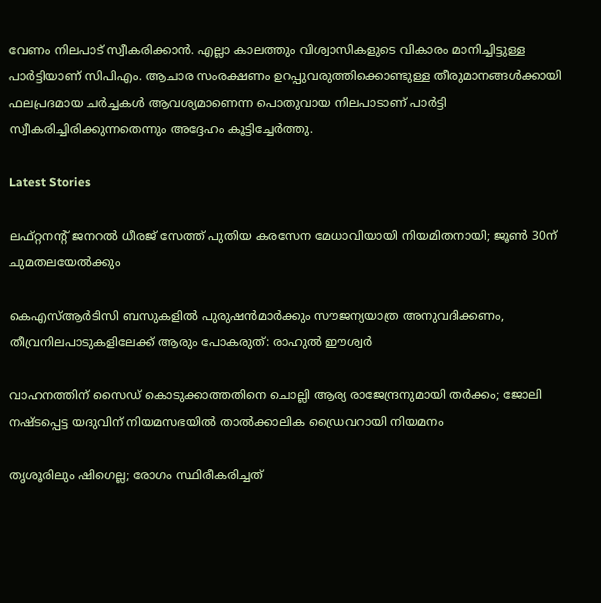വേണം നിലപാട് സ്വീകരിക്കാന്‍. എല്ലാ കാലത്തും വിശ്വാസികളുടെ വികാരം മാനിച്ചിട്ടുള്ള പാര്‍ട്ടിയാണ് സിപിഎം. ആചാര സംരക്ഷണം ഉറപ്പുവരുത്തിക്കൊണ്ടുള്ള തീരുമാനങ്ങള്‍ക്കായി ഫലപ്രദമായ ചര്‍ച്ചകള്‍ ആവശ്യമാണെന്ന പൊതുവായ നിലപാടാണ് പാര്‍ട്ടി സ്വീകരിച്ചിരിക്കുന്നതെന്നും അദ്ദേഹം കൂട്ടിച്ചേര്‍ത്തു.

Latest Stories

ലഫ്റ്റനന്റ് ജനറൽ ധീരജ് സേത്ത് പുതിയ കരസേന മേധാവിയായി നിയമിതനായി; ജൂൺ 30ന് ചുമതലയേൽക്കും

കെഎസ്ആർടിസി ബസുകളിൽ പുരുഷൻമാർക്കും സൗജന്യയാത്ര അനുവദിക്കണം, തീവ്രനിലപാടുകളിലേക്ക് ആരും പോകരുത്: രാഹുൽ ഈശ്വർ

വാഹനത്തിന് സൈഡ് കൊടുക്കാത്തതിനെ ചൊല്ലി ആര്യ രാജേന്ദ്രനുമായി തർക്കം; ജോലി നഷ്ടപ്പെട്ട യദുവിന് നിയമസഭയിൽ താൽക്കാലിക ഡ്രൈവറായി നിയമനം

തൃശൂരിലും ഷിഗെല്ല; രോഗം സ്ഥിരീകരിച്ചത്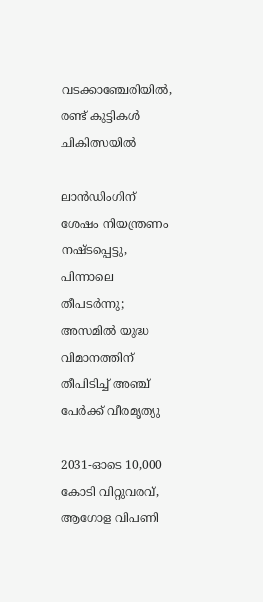വടക്കാഞ്ചേരിയിൽ, രണ്ട് കുട്ടികൾ ചികിത്സയിൽ

ലാൻഡിംഗിന് ശേഷം നിയന്ത്രണം നഷ്ടപ്പെട്ടു, പിന്നാലെ തീപടർന്നു; അസമിൽ യുദ്ധ വിമാനത്തിന് തീപിടിച്ച് അഞ്ച് പേർക്ക് വീരമൃത്യു

2031-ഓടെ 10,000 കോടി വിറ്റുവരവ്, ആഗോള വിപണി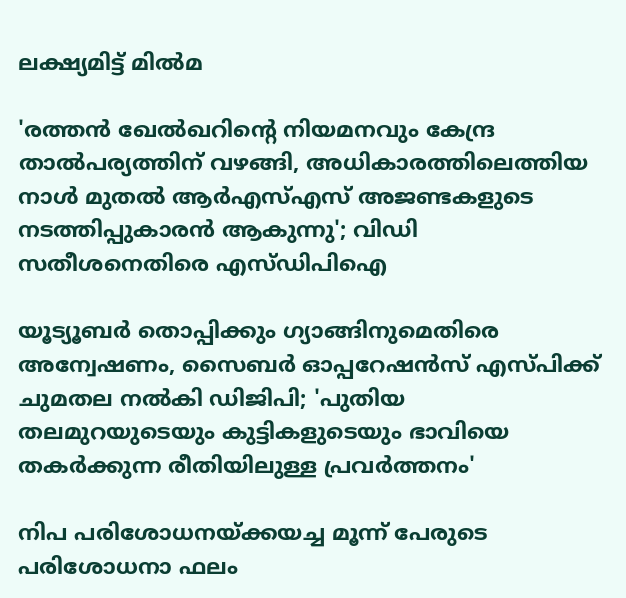ലക്ഷ്യമിട്ട് മിൽമ

'രത്തൻ ഖേൽഖറിന്റെ നിയമനവും കേന്ദ്ര താൽപര്യത്തിന് വഴങ്ങി, അധികാരത്തിലെത്തിയ നാൾ മുതൽ ആർഎസ്എസ് അജണ്ടകളുടെ നടത്തിപ്പുകാരൻ ആകുന്നു'; വിഡി സതീശനെതിരെ എസ്ഡിപിഐ

യൂട്യൂബർ തൊപ്പിക്കും ഗ്യാങ്ങിനുമെതിരെ അന്വേഷണം, സൈബർ ഓപ്പറേഷൻസ് എസ്‌പിക്ക് ചുമതല നൽകി ഡിജിപി; 'പുതിയ തലമുറയുടെയും കുട്ടികളുടെയും ഭാവിയെ തകർക്കുന്ന രീതിയിലുള്ള പ്രവർത്തനം'

നിപ പരിശോധനയ്ക്കയച്ച മൂന്ന് പേരുടെ പരിശോധനാ ഫലം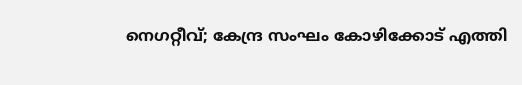നെഗറ്റീവ്; കേന്ദ്ര സംഘം കോഴിക്കോട് എത്തി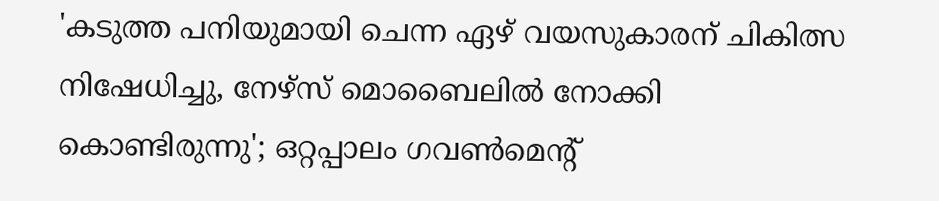'കടുത്ത പനിയുമായി ചെന്ന ഏഴ് വയസുകാരന് ചികിത്സ നിഷേധിച്ചു, നേഴ്സ് മൊബൈലിൽ നോക്കി കൊണ്ടിരുന്നു'; ഒറ്റപ്പാലം ഗവൺമെന്റ്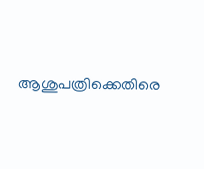ആശുപത്രിക്കെതിരെ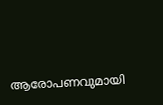ആരോപണവുമായി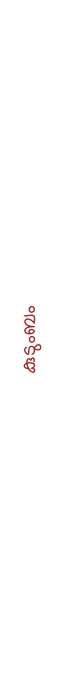കുടുംബം